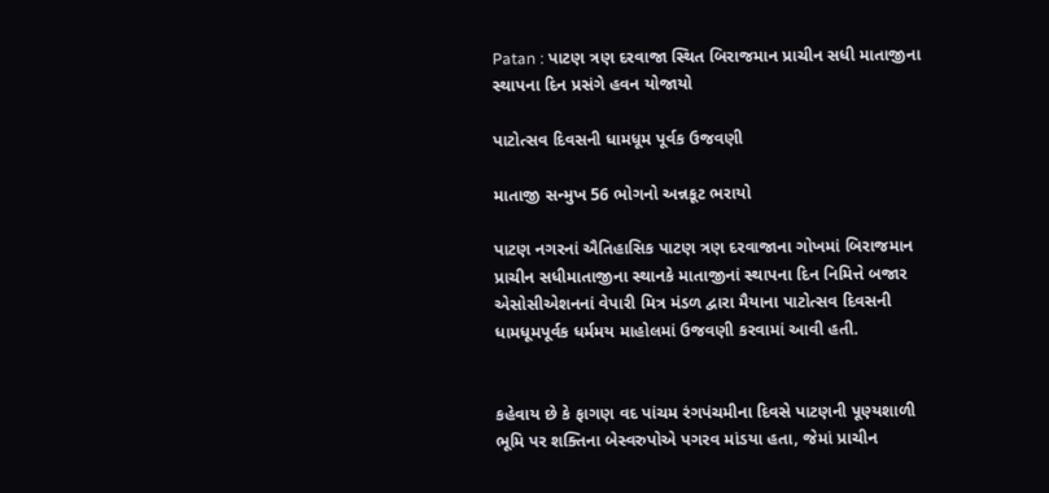Patan : પાટણ ત્રણ દરવાજા સ્થિત બિરાજમાન પ્રાચીન સધી માતાજીના સ્થાપના દિન પ્રસંગે હવન યોજાયો

પાટોત્સવ દિવસની ધામધૂમ પૂર્વક ઉજવણી

માતાજી સન્મુખ 56 ભોગનો અન્નકૂટ ભરાયો

પાટણ નગરનાં ઐતિહાસિક પાટણ ત્રણ દરવાજાના ગોખમાં બિરાજમાન પ્રાચીન સધીમાતાજીના સ્થાનકે માતાજીનાં સ્થાપના દિન નિમિત્તે બજાર એસોસીએશનનાં વેપારી મિત્ર મંડળ દ્વારા મૈયાના પાટોત્સવ દિવસની ધામધૂમપૂર્વક ધર્મમય માહોલમાં ઉજવણી કરવામાં આવી હતી.


કહેવાય છે કે ફાગણ વદ પાંચમ રંગપંચમીના દિવસે પાટણની પૂણ્યશાળી ભૂમિ પર શક્તિના બેસ્વરુપોએ પગરવ માંડયા હતા, જેમાં પ્રાચીન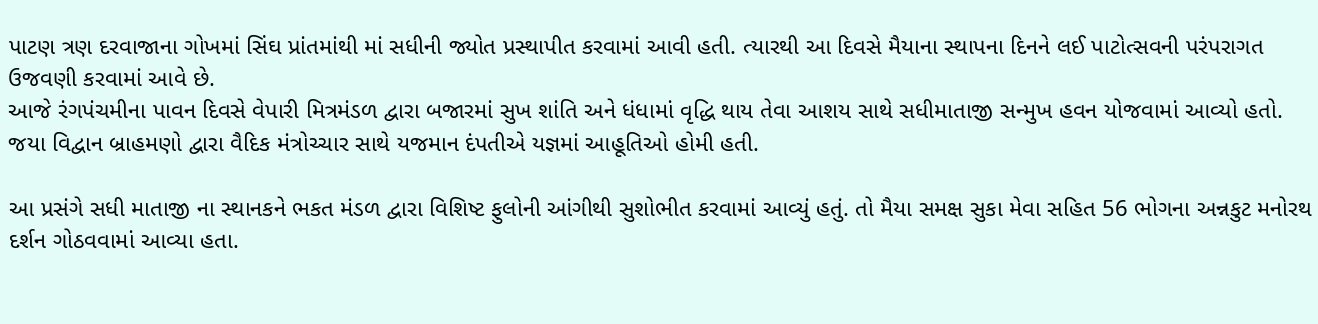પાટણ ત્રણ દરવાજાના ગોખમાં સિંઘ પ્રાંતમાંથી માં સધીની જ્યોત પ્રસ્થાપીત કરવામાં આવી હતી. ત્યારથી આ દિવસે મૈયાના સ્થાપના દિનને લઈ પાટોત્સવની પરંપરાગત ઉજવણી કરવામાં આવે છે.
આજે રંગપંચમીના પાવન દિવસે વેપારી મિત્રમંડળ દ્વારા બજારમાં સુખ શાંતિ અને ધંધામાં વૃદ્ધિ થાય તેવા આશય સાથે સધીમાતાજી સન્મુખ હવન યોજવામાં આવ્યો હતો. જયા વિદ્વાન બ્રાહમણો દ્વારા વૈદિક મંત્રોચ્ચાર સાથે યજમાન દંપતીએ યજ્ઞમાં આહૂતિઓ હોમી હતી.

આ પ્રસંગે સધી માતાજી ના સ્થાનકને ભકત મંડળ દ્વારા વિશિષ્ટ ફુલોની આંગીથી સુશોભીત કરવામાં આવ્યું હતું. તો મૈયા સમક્ષ સુકા મેવા સહિત 56 ભોગના અન્નકુટ મનોરથ દર્શન ગોઠવવામાં આવ્યા હતા.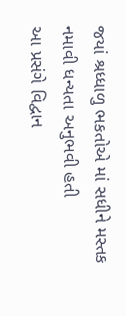જયાં શ્રધ્ધાળુ ભકતોએ માં સધીને મસ્તક નમાવી ધન્યતા અનુભવી હતી
આ પ્રસંગે વિદ્વાન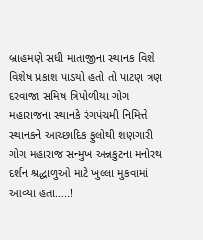બ્રાહમણે સધી માતાજીના સ્થાનક વિશે વિશેષ પ્રકાશ પાડયો હતો તો પાટણ ત્રણ દરવાજા સમિષ ત્રિપોળીયા ગોગ મહારાજના સ્થાનકે રંગપંચમી નિમિત્તે સ્થાનકને આચ્છાદિક ફુલોથી શણગારી ગોગ મહારાજ સન્મુખ અન્નકુટના મનોરથ દર્શન શ્રદ્ધાળુઓ માટે ખુલ્લા મુકવામાં આવ્યા હતા…..!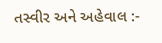તસ્વીર અને અહેવાલ :-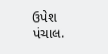ઉપેશ પંચાલ.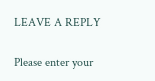LEAVE A REPLY

Please enter your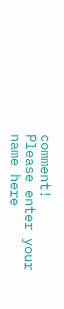comment!
Please enter your name here